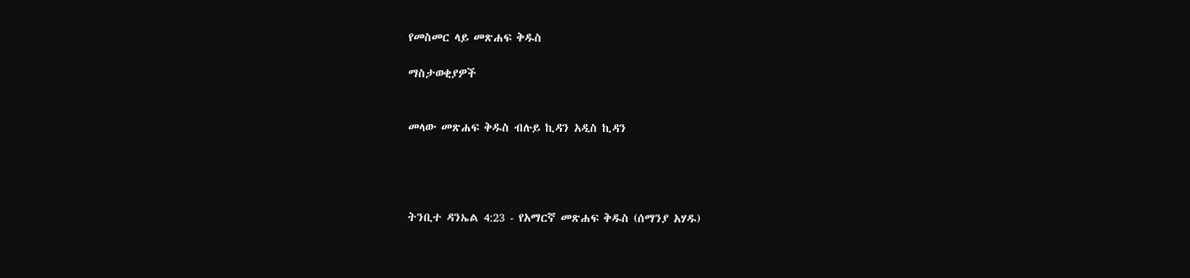የመስመር ላይ መጽሐፍ ቅዱስ

ማስታወቂያዎች


መላው መጽሐፍ ቅዱስ ብሉይ ኪዳን አዲስ ኪዳን




ትንቢተ ዳንኤል 4:23 - የአማርኛ መጽሐፍ ቅዱስ (ሰማንያ አሃዱ)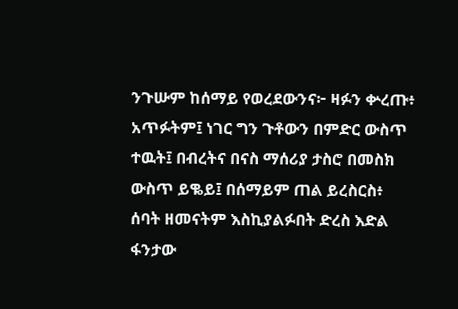ንጉሡም ከሰማይ የወረደውንና፦ ዛፉን ቍረጡ፥ አጥፉትም፤ ነገር ግን ጉቶውን በምድር ውስጥ ተዉት፤ በብረትና በናስ ማሰሪያ ታስሮ በመስክ ውስጥ ይቈይ፤ በሰማይም ጠል ይረስርስ፥ ሰባት ዘመናትም እስኪያልፉበት ድረስ እድል ፋንታው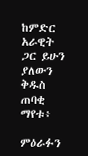ከምድር አራዊት ጋር ይሁን ያለውን ቅዱስ ጠባቂ ማየቱ፥

ምዕራፉን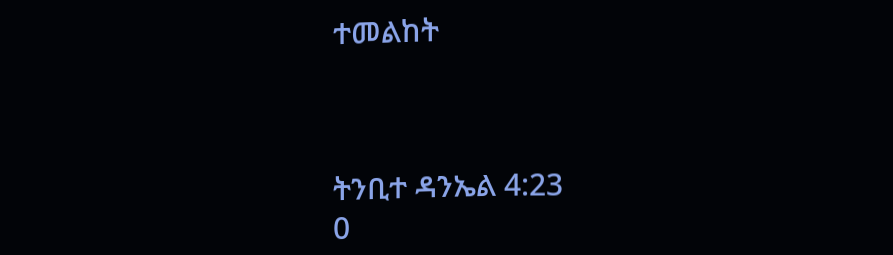ተመልከት



ትንቢተ ዳንኤል 4:23
0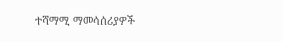ተሻማሚ ማመሳሰሪያዎች